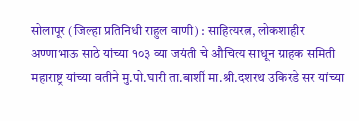सोलापूर (जिल्हा प्रतिनिधी राहुल वाणी) : साहित्यरत्न, लोकशाहीर अण्णाभाऊ साठे यांच्या १०३ व्या जयंती चे औचित्य साधून ग्राहक समिती महाराष्ट्र यांच्या वतीने मु.पो.घारी ता.बाशी॔ मा.श्री.दशरथ उकिरडे सर यांच्या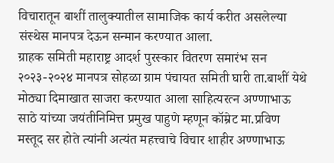विचारातून बाशी॔ तालुक्यातील सामाजिक कार्य करीत असलेल्या संस्थेस मानपत्र देऊन सन्मान करण्यात आला.
ग्राहक समिती महाराष्ट्र आदर्श पुरस्कार वितरण समारंभ सन २०२३-२०२४ मानपत्र सोहळा ग्राम पंचायत समिती घारी ता.बाशी॔ येथे मोठ्या दिमाखात साजरा करण्यात आला साहित्यरत्न अण्णाभाऊ साठे यांच्या जयंतीनिमित्त प्रमुख पाहुणे म्हणून कॉम्रेट मा.प्रविण मस्तूद सर होते त्यांनी अत्यंत महत्त्वाचे विचार शाहीर अण्णाभाऊ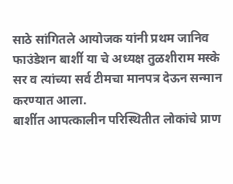साठे सांगितले आयोजक यांनी प्रथम जानिव फाउंडेशन बाशी॔ या चे अध्यक्ष तुळशीराम मस्के सर व त्यांच्या सर्व टीमचा मानपत्र देऊन सन्मान करण्यात आला.
बाशी॔त आपत्कालीन परिस्थितीत लोकांचे प्राण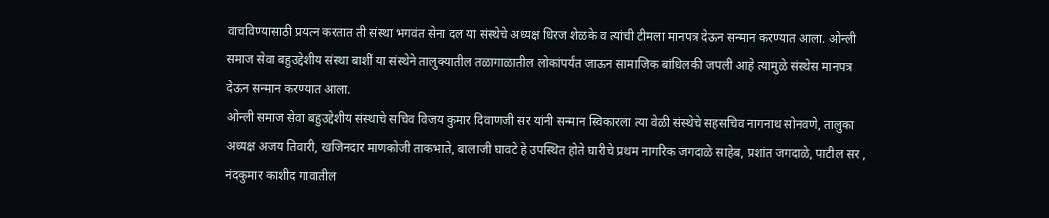वाचविण्यासाठी प्रयत्न करतात ती संस्था भगवंत सेना दल या संस्थेचे अध्यक्ष धिरज शेळके व त्यांची टीमला मानपत्र देऊन सन्मान करण्यात आला. ओन्ली समाज सेवा बहुउद्देशीय संस्था बाशी॔ या संस्थेने तालुक्यातील तळागाळातील लोकांपर्यंत जाऊन सामाजिक बांधिलकी जपली आहे त्यामुळे संस्थेस मानपत्र देऊन सन्मान करण्यात आला.
ओन्ली समाज सेवा बहुउद्देशीय संस्थाचे सचिव विजय कुमार दिवाणजी सर यांनी सन्मान स्विकारला त्या वेळी संस्थेचे सहसचिव नागनाथ सोनवणे, तालुका अध्यक्ष अजय तिवारी, खजिनदार माणकोजी ताकभाते, बालाजी घावटे हे उपस्थित होते घारीचे प्रथम नागरिक जगदाळे साहेब, प्रशांत जगदाळे, पाटील सर , नंदकुमार काशीद गावातील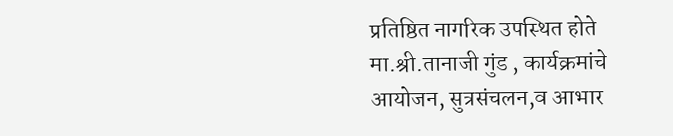प्रतिष्ठित नागरिक उपस्थित होते मा.श्री.तानाजी गुंड , कार्यक्रमांचे आयोजन, सुत्रसंचलन,व आभार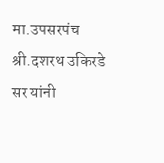मा.उपसरपंच श्री.दशरथ उकिरडे सर यांनी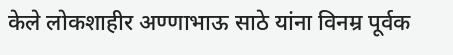केले लोकशाहीर अण्णाभाऊ साठे यांना विनम्र पूर्वक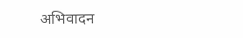अभिवादन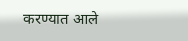करण्यात आले